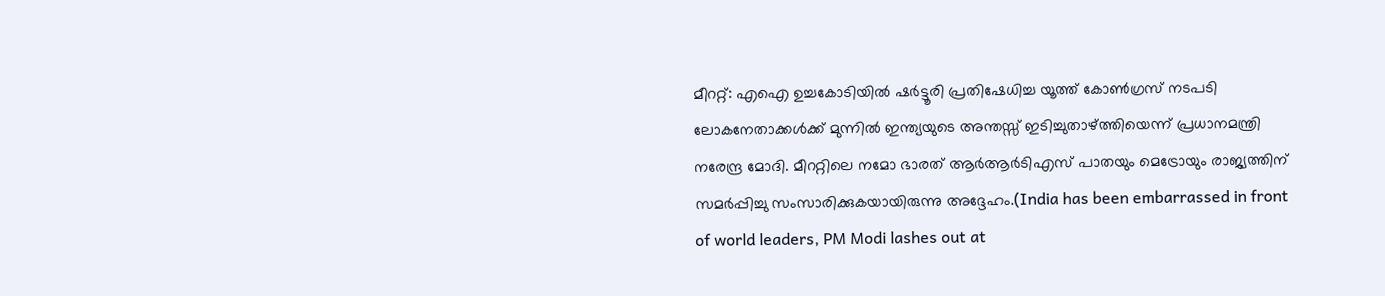മീററ്റ്: എഐ ഉച്ചകോടിയിൽ ഷർട്ടൂരി പ്രതിഷേധിച്ച യൂത്ത് കോൺഗ്രസ് നടപടി ലോകനേതാക്കൾക്ക് മുന്നിൽ ഇന്ത്യയുടെ അന്തസ്സ് ഇടിച്ചുതാഴ്ത്തിയെന്ന് പ്രധാനമന്ത്രി നരേന്ദ്ര മോദി. മീററ്റിലെ നമോ ഭാരത് ആർആർടിഎസ് പാതയും മെട്രോയും രാജ്യത്തിന് സമർപ്പിച്ചു സംസാരിക്കുകയായിരുന്നു അദ്ദേഹം.(India has been embarrassed in front of world leaders, PM Modi lashes out at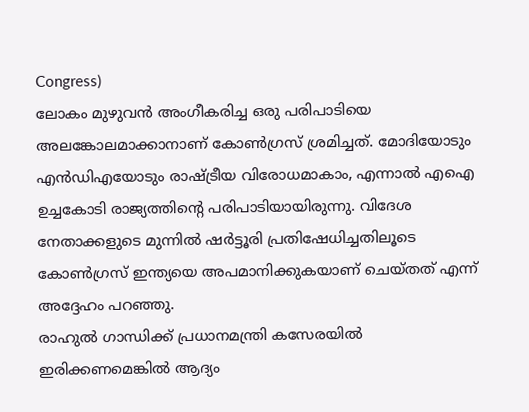Congress)
ലോകം മുഴുവൻ അംഗീകരിച്ച ഒരു പരിപാടിയെ അലങ്കോലമാക്കാനാണ് കോൺഗ്രസ് ശ്രമിച്ചത്. മോദിയോടും എൻഡിഎയോടും രാഷ്ട്രീയ വിരോധമാകാം, എന്നാൽ എഐ ഉച്ചകോടി രാജ്യത്തിന്റെ പരിപാടിയായിരുന്നു. വിദേശ നേതാക്കളുടെ മുന്നിൽ ഷർട്ടൂരി പ്രതിഷേധിച്ചതിലൂടെ കോൺഗ്രസ് ഇന്ത്യയെ അപമാനിക്കുകയാണ് ചെയ്തത് എന്ന് അദ്ദേഹം പറഞ്ഞു.
രാഹുൽ ഗാന്ധിക്ക് പ്രധാനമന്ത്രി കസേരയിൽ ഇരിക്കണമെങ്കിൽ ആദ്യം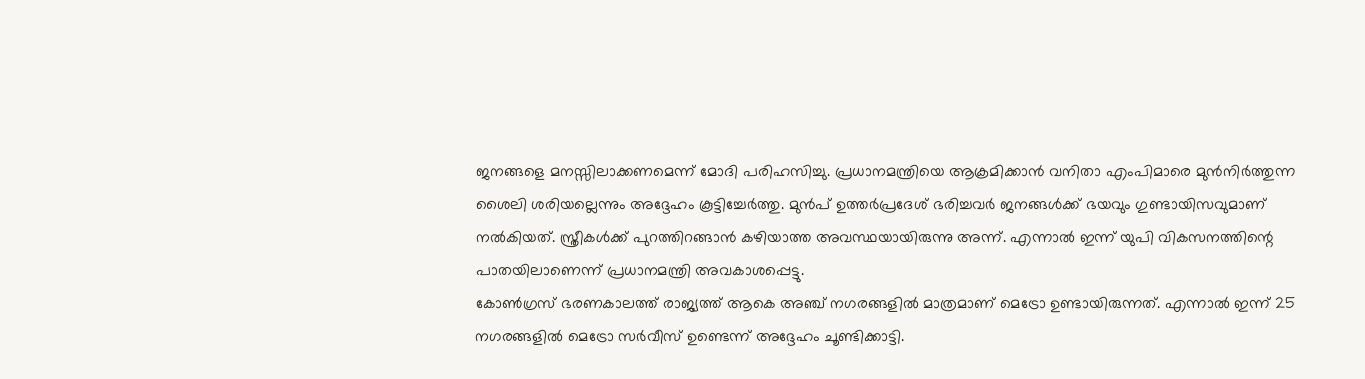ജനങ്ങളെ മനസ്സിലാക്കണമെന്ന് മോദി പരിഹസിച്ചു. പ്രധാനമന്ത്രിയെ ആക്രമിക്കാൻ വനിതാ എംപിമാരെ മുൻനിർത്തുന്ന ശൈലി ശരിയല്ലെന്നും അദ്ദേഹം കൂട്ടിച്ചേർത്തു. മുൻപ് ഉത്തർപ്രദേശ് ഭരിച്ചവർ ജനങ്ങൾക്ക് ഭയവും ഗുണ്ടായിസവുമാണ് നൽകിയത്. സ്ത്രീകൾക്ക് പുറത്തിറങ്ങാൻ കഴിയാത്ത അവസ്ഥയായിരുന്നു അന്ന്. എന്നാൽ ഇന്ന് യുപി വികസനത്തിന്റെ പാതയിലാണെന്ന് പ്രധാനമന്ത്രി അവകാശപ്പെട്ടു.
കോൺഗ്രസ് ഭരണകാലത്ത് രാജ്യത്ത് ആകെ അഞ്ച് നഗരങ്ങളിൽ മാത്രമാണ് മെട്രോ ഉണ്ടായിരുന്നത്. എന്നാൽ ഇന്ന് 25 നഗരങ്ങളിൽ മെട്രോ സർവീസ് ഉണ്ടെന്ന് അദ്ദേഹം ചൂണ്ടിക്കാട്ടി.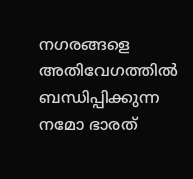നഗരങ്ങളെ അതിവേഗത്തിൽ ബന്ധിപ്പിക്കുന്ന നമോ ഭാരത്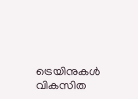ട്രെയിനുകൾ വികസിത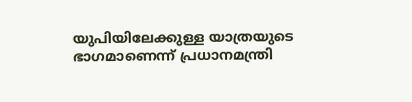യുപിയിലേക്കുള്ള യാത്രയുടെ ഭാഗമാണെന്ന് പ്രധാനമന്ത്രി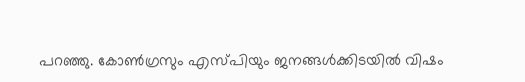പറഞ്ഞു. കോൺഗ്രസും എസ്പിയും ജനങ്ങൾക്കിടയിൽ വിഷം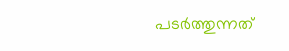പടർത്തുന്നത്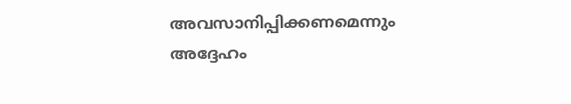അവസാനിപ്പിക്കണമെന്നും അദ്ദേഹം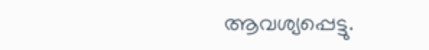ആവശ്യപ്പെട്ടു.